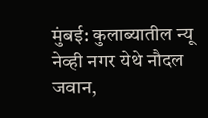मुंबई: कुलाब्यातील न्यू नेव्ही नगर येथे नौदल जवान,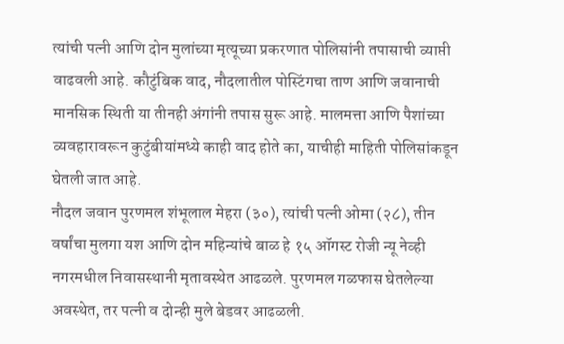त्यांची पत्नी आणि दोन मुलांच्या मृत्यूच्या प्रकरणात पोलिसांनी तपासाची व्याप्ती वाढवली आहे. कौटुंबिक वाद, नौदलातील पोस्टिंगचा ताण आणि जवानाची मानसिक स्थिती या तीनही अंगांनी तपास सुरू आहे. मालमत्ता आणि पैशांच्या व्यवहारावरून कुटुंबीयांमध्ये काही वाद होते का, याचीही माहिती पोलिसांकडून घेतली जात आहे.
नौदल जवान पुरणमल शंभूलाल मेहरा (३०), त्यांची पत्नी ओमा (२८), तीन वर्षांचा मुलगा यश आणि दोन महिन्यांचे बाळ हे १५ ऑगस्ट रोजी न्यू नेव्ही नगरमधील निवासस्थानी मृतावस्थेत आढळले. पुरणमल गळफास घेतलेल्या अवस्थेत, तर पत्नी व दोन्ही मुले बेडवर आढळली.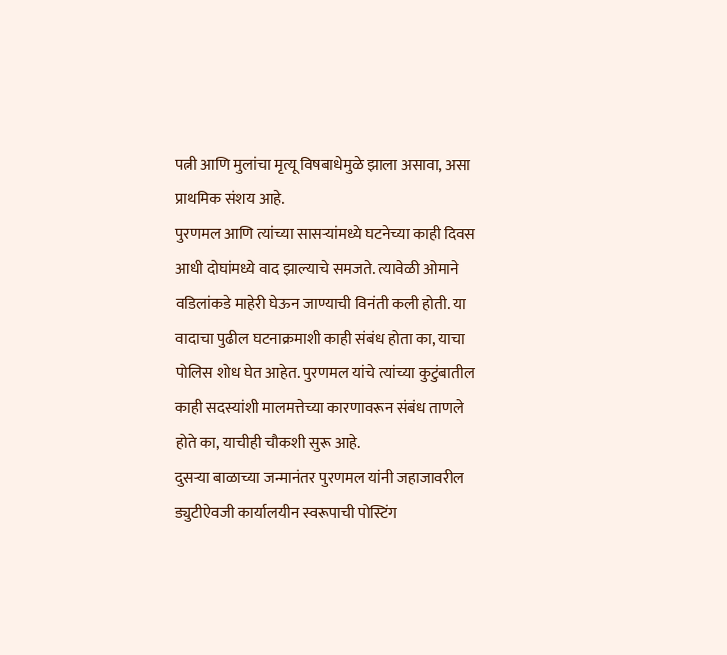पत्नी आणि मुलांचा मृत्यू विषबाधेमुळे झाला असावा, असा प्राथमिक संशय आहे.
पुरणमल आणि त्यांच्या सासऱ्यांमध्ये घटनेच्या काही दिवस आधी दोघांमध्ये वाद झाल्याचे समजते. त्यावेळी ओमाने वडिलांकडे माहेरी घेऊन जाण्याची विनंती कली होती. या वादाचा पुढील घटनाक्रमाशी काही संबंध होता का, याचा पोलिस शोध घेत आहेत. पुरणमल यांचे त्यांच्या कुटुंबातील काही सदस्यांशी मालमत्तेच्या कारणावरून संबंध ताणले होते का, याचीही चौकशी सुरू आहे.
दुसऱ्या बाळाच्या जन्मानंतर पुरणमल यांनी जहाजावरील ड्युटीऐवजी कार्यालयीन स्वरूपाची पोस्टिंग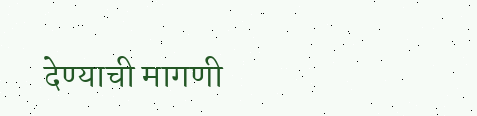देण्याची मागणी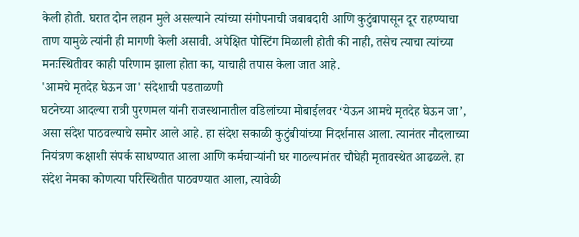केली होती. घरात दोन लहान मुले असल्याने त्यांच्या संगोपनाची जबाबदारी आणि कुटुंबापासून दूर राहण्याचा ताण यामुळे त्यांनी ही मागणी केली असावी. अपेक्षित पोस्टिंग मिळाली होती की नाही, तसेच त्याचा त्यांच्या मनःस्थितीवर काही परिणाम झाला होता का, याचाही तपास केला जात आहे.
'आमचे मृतदेह घेऊन जा' संदेशाची पडताळणी
घटनेच्या आदल्या रात्री पुरणमल यांनी राजस्थानातील वडिलांच्या मोबाईलवर ‘येऊन आमचे मृतदेह घेऊन जा’, असा संदेश पाठवल्याचे समोर आले आहे. हा संदेश सकाळी कुटुंबीयांच्या निदर्शनास आला. त्यानंतर नौदलाच्या नियंत्रण कक्षाशी संपर्क साधण्यात आला आणि कर्मचाऱ्यांनी घर गाठल्यानंतर चौघेही मृतावस्थेत आढळले. हा संदेश नेमका कोणत्या परिस्थितीत पाठवण्यात आला, त्यावेळी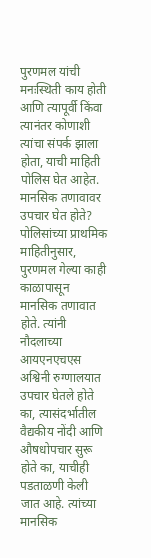पुरणमल यांची मनःस्थिती काय होती आणि त्यापूर्वी किंवा त्यानंतर कोणाशी त्यांचा संपर्क झाला होता, याची माहिती पोलिस घेत आहेत.
मानसिक तणावावर उपचार घेत होते?
पोलिसांच्या प्राथमिक माहितीनुसार, पुरणमल गेल्या काही काळापासून मानसिक तणावात होते. त्यांनी नौदलाच्या आयएनएचएस अश्विनी रुग्णालयात उपचार घेतले होते का, त्यासंदर्भातील वैद्यकीय नोंदी आणि औषधोपचार सुरू होते का, याचीही पडताळणी केली जात आहे. त्यांच्या मानसिक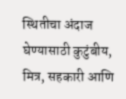स्थितीचा अंदाज घेण्यासाठी कुटुंबीय, मित्र, सहकारी आणि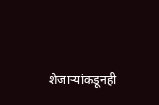शेजाऱ्यांकडूनही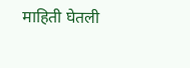माहिती घेतली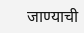जाण्याची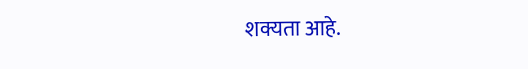शक्यता आहे.